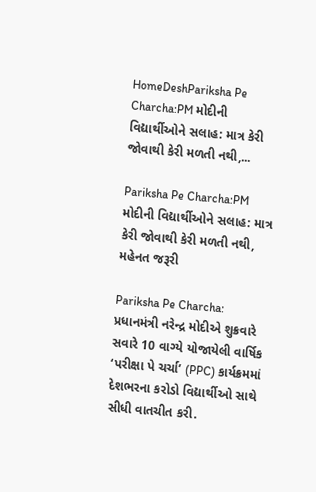HomeDeshPariksha Pe Charcha:PM મોદીની વિદ્યાર્થીઓને સલાહ: માત્ર કેરી જોવાથી કેરી મળતી નથી,...

Pariksha Pe Charcha:PM મોદીની વિદ્યાર્થીઓને સલાહ: માત્ર કેરી જોવાથી કેરી મળતી નથી, મહેનત જરૂરી

Pariksha Pe Charcha: પ્રધાનમંત્રી નરેન્દ્ર મોદીએ શુક્રવારે સવારે 10 વાગ્યે યોજાયેલી વાર્ષિક ‘પરીક્ષા પે ચર્ચા’ (PPC) કાર્યક્રમમાં દેશભરના કરોડો વિદ્યાર્થીઓ સાથે સીધી વાતચીત કરી.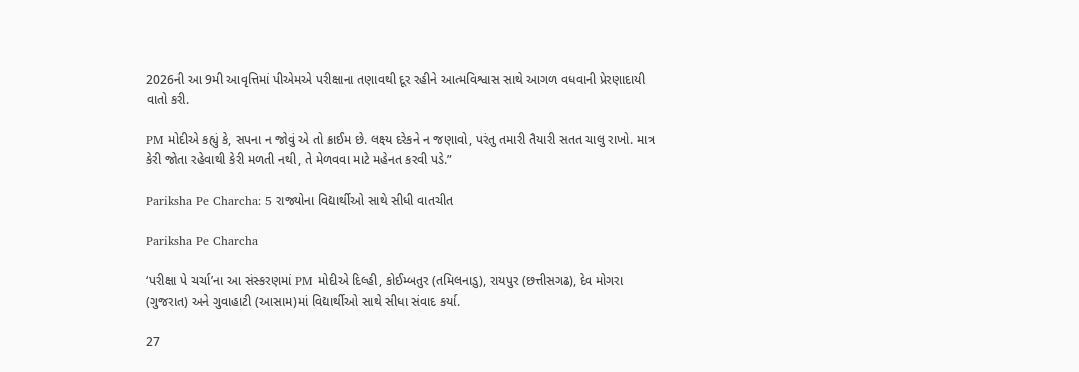2026ની આ 9મી આવૃત્તિમાં પીએમએ પરીક્ષાના તણાવથી દૂર રહીને આત્મવિશ્વાસ સાથે આગળ વધવાની પ્રેરણાદાયી વાતો કરી.

PM મોદીએ કહ્યું કે, સપના ન જોવું એ તો ક્રાઈમ છે. લક્ષ્ય દરેકને ન જણાવો, પરંતુ તમારી તૈયારી સતત ચાલુ રાખો. માત્ર કેરી જોતા રહેવાથી કેરી મળતી નથી, તે મેળવવા માટે મહેનત કરવી પડે.”

Pariksha Pe Charcha: 5 રાજ્યોના વિદ્યાર્થીઓ સાથે સીધી વાતચીત

Pariksha Pe Charcha

‘પરીક્ષા પે ચર્ચા’ના આ સંસ્કરણમાં PM મોદીએ દિલ્હી, કોઈમ્બતુર (તમિલનાડુ), રાયપુર (છત્તીસગઢ), દેવ મોગરા (ગુજરાત) અને ગુવાહાટી (આસામ)માં વિદ્યાર્થીઓ સાથે સીધા સંવાદ કર્યા.

27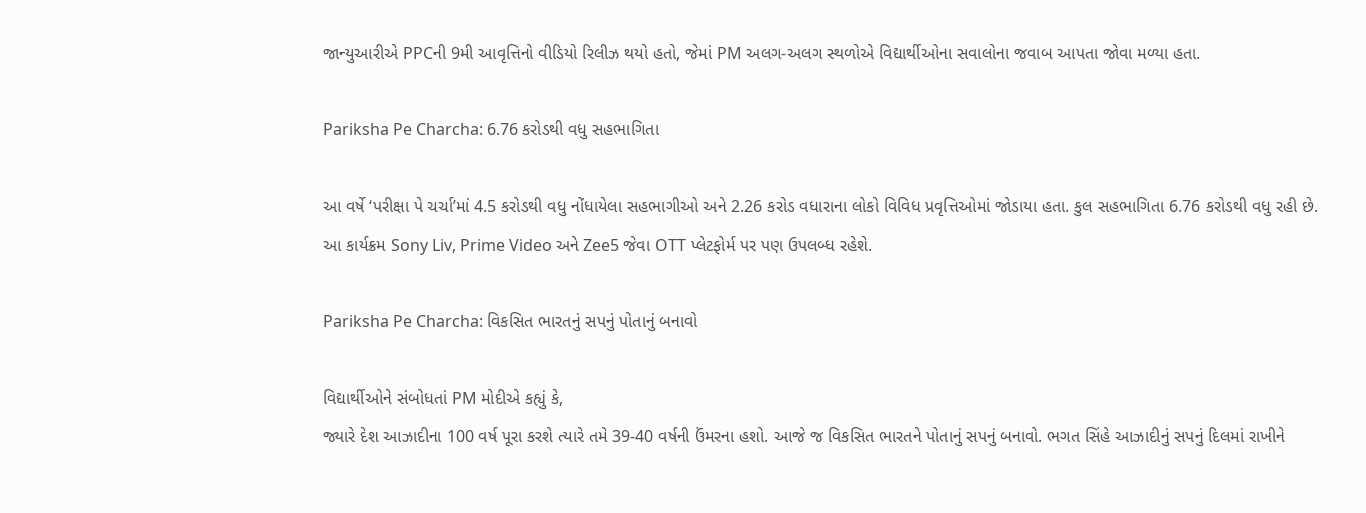જાન્યુઆરીએ PPCની 9મી આવૃત્તિનો વીડિયો રિલીઝ થયો હતો, જેમાં PM અલગ-અલગ સ્થળોએ વિદ્યાર્થીઓના સવાલોના જવાબ આપતા જોવા મળ્યા હતા.

Pariksha Pe Charcha: 6.76 કરોડથી વધુ સહભાગિતા

આ વર્ષે ‘પરીક્ષા પે ચર્ચા’માં 4.5 કરોડથી વધુ નોંધાયેલા સહભાગીઓ અને 2.26 કરોડ વધારાના લોકો વિવિધ પ્રવૃત્તિઓમાં જોડાયા હતા. કુલ સહભાગિતા 6.76 કરોડથી વધુ રહી છે. આ કાર્યક્રમ Sony Liv, Prime Video અને Zee5 જેવા OTT પ્લેટફોર્મ પર પણ ઉપલબ્ધ રહેશે.

Pariksha Pe Charcha: વિકસિત ભારતનું સપનું પોતાનું બનાવો

વિદ્યાર્થીઓને સંબોધતાં PM મોદીએ કહ્યું કે,
જ્યારે દેશ આઝાદીના 100 વર્ષ પૂરા કરશે ત્યારે તમે 39-40 વર્ષની ઉંમરના હશો. આજે જ વિકસિત ભારતને પોતાનું સપનું બનાવો. ભગત સિંહે આઝાદીનું સપનું દિલમાં રાખીને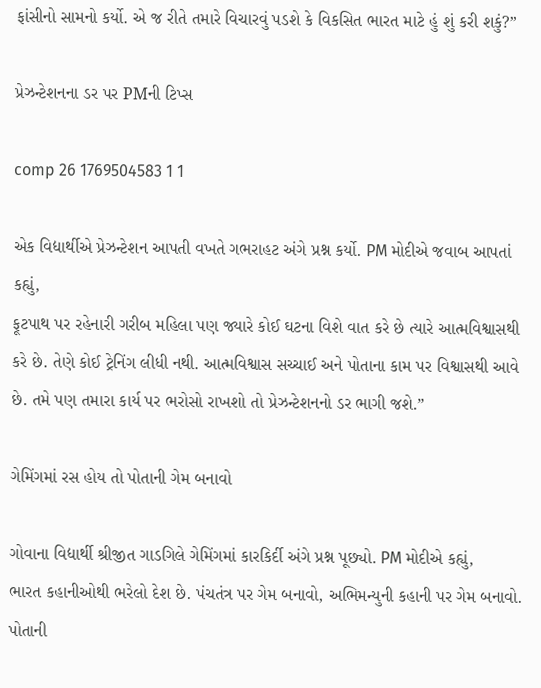ફાંસીનો સામનો કર્યો. એ જ રીતે તમારે વિચારવું પડશે કે વિકસિત ભારત માટે હું શું કરી શકું?”

પ્રેઝન્ટેશનના ડર પર PMની ટિપ્સ

comp 26 1769504583 1 1

એક વિદ્યાર્થીએ પ્રેઝન્ટેશન આપતી વખતે ગભરાહટ અંગે પ્રશ્ન કર્યો. PM મોદીએ જવાબ આપતાં કહ્યું,
ફૂટપાથ પર રહેનારી ગરીબ મહિલા પણ જ્યારે કોઈ ઘટના વિશે વાત કરે છે ત્યારે આત્મવિશ્વાસથી કરે છે. તેણે કોઈ ટ્રેનિંગ લીધી નથી. આત્મવિશ્વાસ સચ્ચાઈ અને પોતાના કામ પર વિશ્વાસથી આવે છે. તમે પણ તમારા કાર્ય પર ભરોસો રાખશો તો પ્રેઝન્ટેશનનો ડર ભાગી જશે.”

ગેમિંગમાં રસ હોય તો પોતાની ગેમ બનાવો

ગોવાના વિદ્યાર્થી શ્રીજીત ગાડગિલે ગેમિંગમાં કારકિર્દી અંગે પ્રશ્ન પૂછ્યો. PM મોદીએ કહ્યું,
ભારત કહાનીઓથી ભરેલો દેશ છે. પંચતંત્ર પર ગેમ બનાવો, અભિમન્યુની કહાની પર ગેમ બનાવો. પોતાની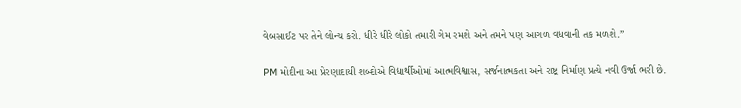વેબસાઈટ પર તેને લોન્ચ કરો. ધીરે ધીરે લોકો તમારી ગેમ રમશે અને તમને પણ આગળ વધવાની તક મળશે.”

PM મોદીના આ પ્રેરણાદાયી શબ્દોએ વિદ્યાર્થીઓમાં આત્મવિશ્વાસ, સર્જનાત્મકતા અને રાષ્ટ્ર નિર્માણ પ્રત્યે નવી ઉર્જા ભરી છે.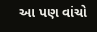આ પણ વાંચો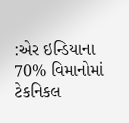:એર ઇન્ડિયાના 70% વિમાનોમાં ટેકનિકલ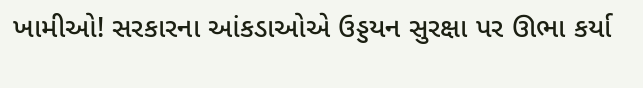ખામીઓ! સરકારના આંકડાઓએ ઉડ્ડયન સુરક્ષા પર ઊભા કર્યા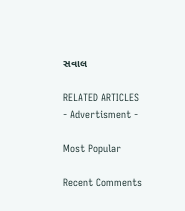સવાલ

RELATED ARTICLES
- Advertisment -

Most Popular

Recent Comments